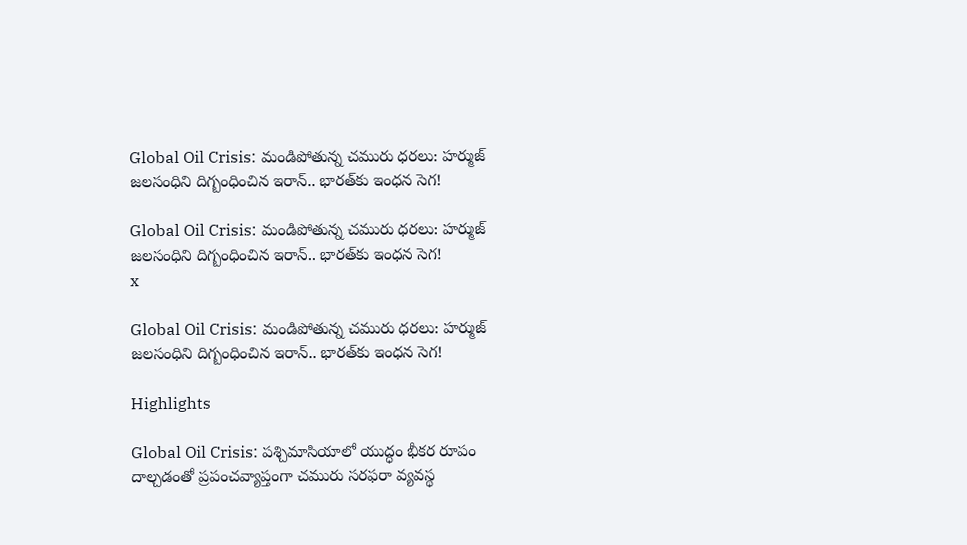Global Oil Crisis: మండిపోతున్న చమురు ధరలు: హర్ముజ్ జలసంధిని దిగ్బంధించిన ఇరాన్.. భారత్‌కు ఇంధన సెగ!

Global Oil Crisis: మండిపోతున్న చమురు ధరలు: హర్ముజ్ జలసంధిని దిగ్బంధించిన ఇరాన్.. భారత్‌కు ఇంధన సెగ!
x

Global Oil Crisis: మండిపోతున్న చమురు ధరలు: హర్ముజ్ జలసంధిని దిగ్బంధించిన ఇరాన్.. భారత్‌కు ఇంధన సెగ!

Highlights

Global Oil Crisis: పశ్చిమాసియాలో యుద్ధం భీకర రూపం దాల్చడంతో ప్రపంచవ్యాప్తంగా చమురు సరఫరా వ్యవస్థ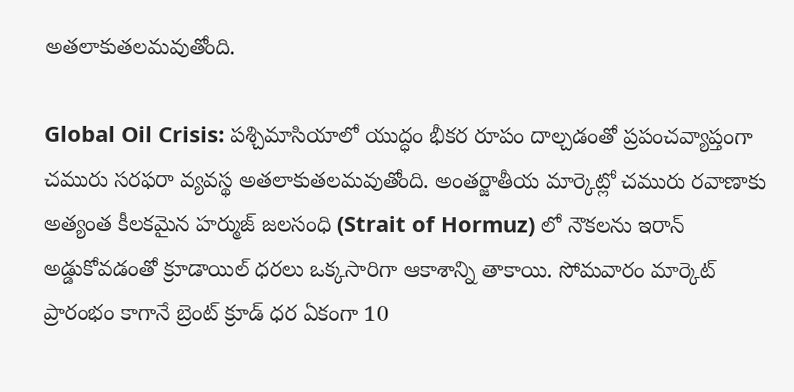అతలాకుతలమవుతోంది.

Global Oil Crisis: పశ్చిమాసియాలో యుద్ధం భీకర రూపం దాల్చడంతో ప్రపంచవ్యాప్తంగా చమురు సరఫరా వ్యవస్థ అతలాకుతలమవుతోంది. అంతర్జాతీయ మార్కెట్లో చమురు రవాణాకు అత్యంత కీలకమైన హర్ముజ్ జలసంధి (Strait of Hormuz) లో నౌకలను ఇరాన్ అడ్డుకోవడంతో క్రూడాయిల్ ధరలు ఒక్కసారిగా ఆకాశాన్ని తాకాయి. సోమవారం మార్కెట్ ప్రారంభం కాగానే బ్రెంట్ క్రూడ్ ధర ఏకంగా 10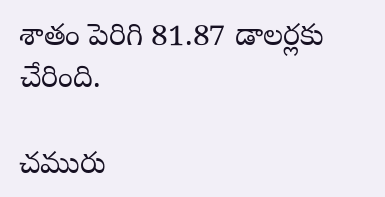శాతం పెరిగి 81.87 డాలర్లకు చేరింది.

చమురు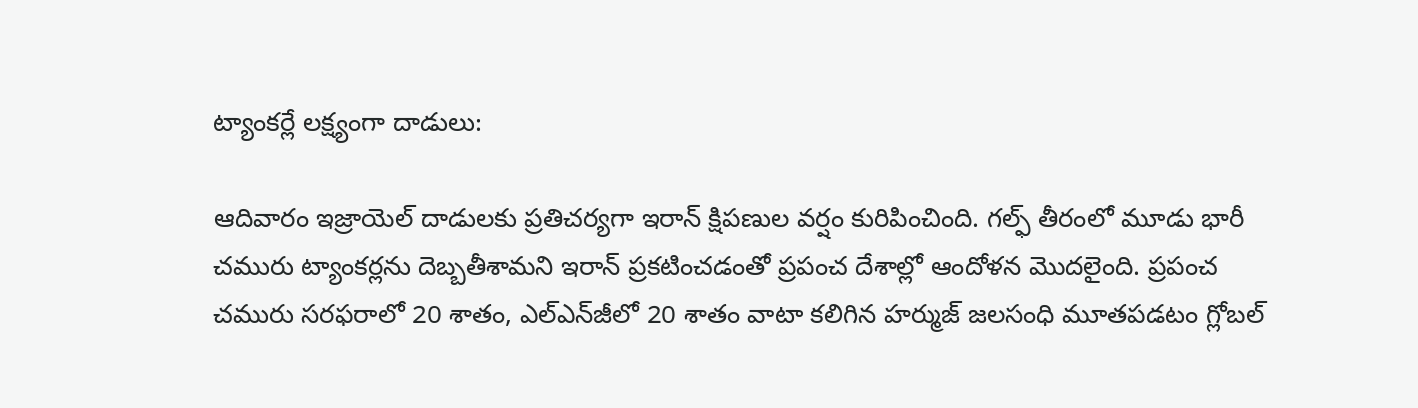ట్యాంకర్లే లక్ష్యంగా దాడులు:

ఆదివారం ఇజ్రాయెల్ దాడులకు ప్రతిచర్యగా ఇరాన్ క్షిపణుల వర్షం కురిపించింది. గల్ఫ్ తీరంలో మూడు భారీ చమురు ట్యాంకర్లను దెబ్బతీశామని ఇరాన్ ప్రకటించడంతో ప్రపంచ దేశాల్లో ఆందోళన మొదలైంది. ప్రపంచ చమురు సరఫరాలో 20 శాతం, ఎల్‌ఎన్‌జీలో 20 శాతం వాటా కలిగిన హర్ముజ్ జలసంధి మూతపడటం గ్లోబల్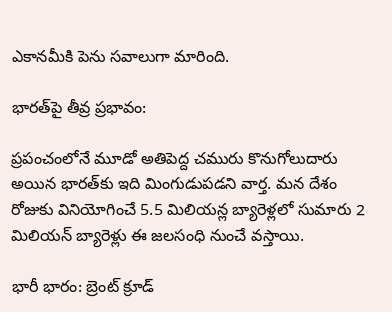ఎకానమీకి పెను సవాలుగా మారింది.

భారత్‌పై తీవ్ర ప్రభావం:

ప్రపంచంలోనే మూడో అతిపెద్ద చమురు కొనుగోలుదారు అయిన భారత్‌కు ఇది మింగుడుపడని వార్త. మన దేశం రోజుకు వినియోగించే 5.5 మిలియన్ల బ్యారెళ్లలో సుమారు 2 మిలియన్ బ్యారెళ్లు ఈ జలసంధి నుంచే వస్తాయి.

భారీ భారం: బ్రెంట్ క్రూడ్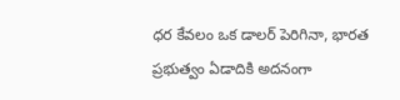ధర కేవలం ఒక డాలర్ పెరిగినా, భారత ప్రభుత్వం ఏడాదికి అదనంగా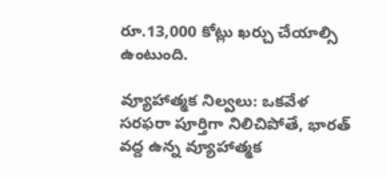రూ.13,000 కోట్లు ఖర్చు చేయాల్సి ఉంటుంది.

వ్యూహాత్మక నిల్వలు: ఒకవేళ సరఫరా పూర్తిగా నిలిచిపోతే, భారత్ వద్ద ఉన్న వ్యూహాత్మక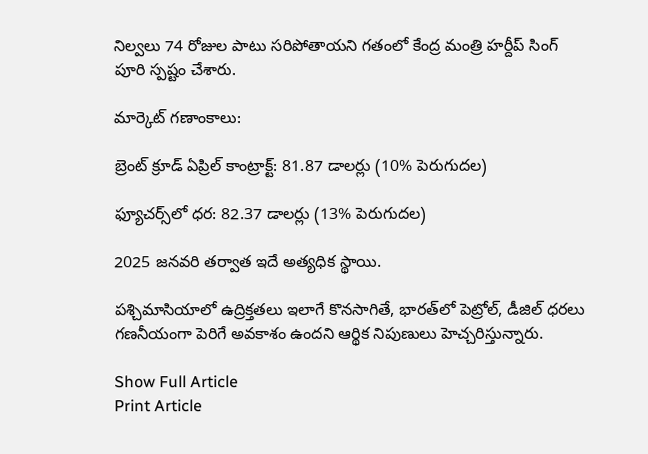నిల్వలు 74 రోజుల పాటు సరిపోతాయని గతంలో కేంద్ర మంత్రి హర్దీప్ సింగ్ పూరి స్పష్టం చేశారు.

మార్కెట్ గణాంకాలు:

బ్రెంట్ క్రూడ్ ఏప్రిల్ కాంట్రాక్ట్: 81.87 డాలర్లు (10% పెరుగుదల)

ఫ్యూచర్స్‌లో ధర: 82.37 డాలర్లు (13% పెరుగుదల)

2025 జనవరి తర్వాత ఇదే అత్యధిక స్థాయి.

పశ్చిమాసియాలో ఉద్రిక్తతలు ఇలాగే కొనసాగితే, భారత్‌లో పెట్రోల్, డీజిల్ ధరలు గణనీయంగా పెరిగే అవకాశం ఉందని ఆర్థిక నిపుణులు హెచ్చరిస్తున్నారు.

Show Full Article
Print Article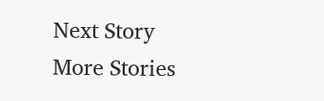Next Story
More Stories